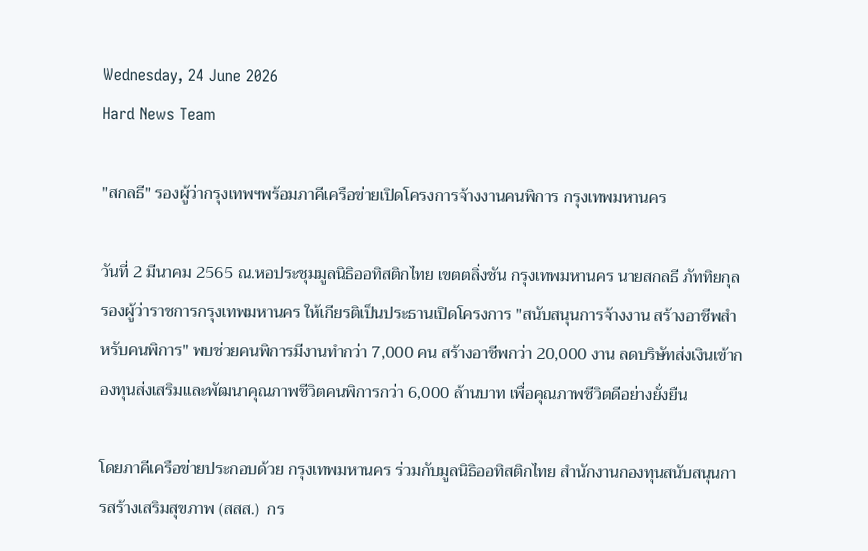Wednesday, 24 June 2026
Hard News Team

"สกลธี" รองผู้ว่ากรุงเทพฯพร้อมภาคีเครือข่ายเปิดโครงการจ้างงานคนพิการ กรุงเทพมหานคร

วันที่ 2 มีนาคม 2565 ณ.หอประชุมมูลนิธิออทิสติกไทย เขตตลิ่งชัน กรุงเทพมหานคร นายสกลธี ภัททิยกุล รองผู้ว่าราชการกรุงเทพมหานคร ให้เกียรติเป็นประธานเปิดโครงการ "สนับสนุนการจ้างงาน สร้างอาชีพสำหรับคนพิการ" พบช่วยคนพิการมีงานทำกว่า 7,000 คน สร้างอาชีพกว่า 20,000 งาน ลดบริษัทส่งเงินเข้ากองทุนส่งเสริมและพัฒนาคุณภาพชีวิตคนพิการกว่า 6,000 ล้านบาท เพื่อคุณภาพชีวิตดีอย่างยั่งยืน

โดยภาคีเครือข่ายประกอบด้วย กรุงเทพมหานคร ร่วมกับมูลนิธิออทิสติกไทย สำนักงานกองทุนสนับสนุนการสร้างเสริมสุขภาพ (สสส.)  กร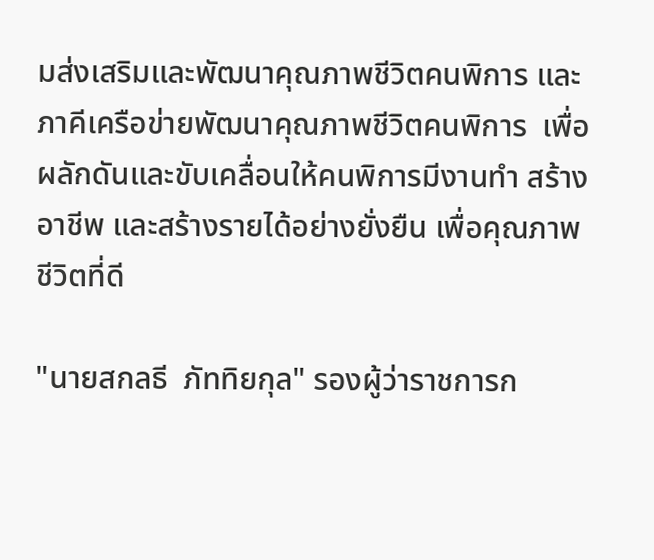มส่งเสริมและพัฒนาคุณภาพชีวิตคนพิการ และภาคีเครือข่ายพัฒนาคุณภาพชีวิตคนพิการ  เพื่อผลักดันและขับเคลื่อนให้คนพิการมีงานทำ สร้างอาชีพ และสร้างรายได้อย่างยั่งยืน เพื่อคุณภาพชีวิตที่ดี

"นายสกลธี  ภัททิยกุล" รองผู้ว่าราชการก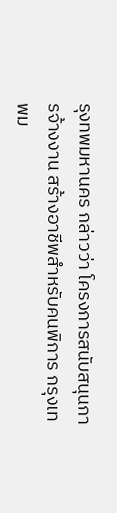รุงทพมหานคร กล่าวว่า โครงการสนับสนุนการจ้างงาน สร้างอาชีพสำหรับคนพิการ กรุงเทพม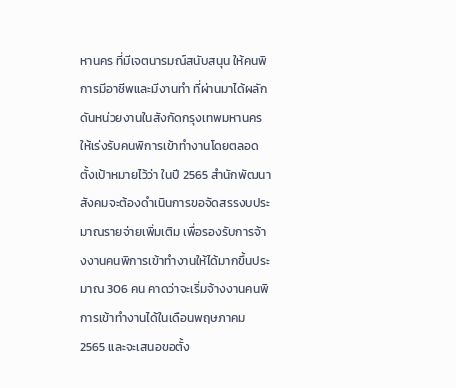หานคร ที่มีเจตนารมณ์สนับสนุน ให้คนพิการมีอาชีพและมีงานทำ ที่ผ่านมาได้ผลักดันหน่วยงานในสังกัดกรุงเทพมหานครให้เร่งรับคนพิการเข้าทำงานโดยตลอด ตั้งเป้าหมายไว้ว่า ในปี 2565 สำนักพัฒนาสังคมจะต้องดำเนินการขอจัดสรรงบประมาณรายจ่ายเพิ่มเติม เพื่อรองรับการจ้างงานคนพิการเข้าทำงานให้ได้มากขึ้นประมาณ 306 คน คาดว่าจะเริ่มจ้างงานคนพิการเข้าทำงานได้ในเดือนพฤษภาคม 2565 และจะเสนอขอตั้ง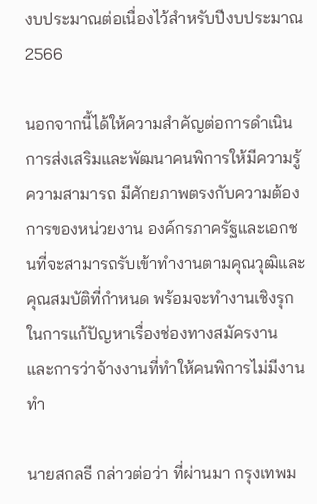งบประมาณต่อเนื่องไว้สำหรับปีงบประมาณ 2566

นอกจากนี้ได้ให้ความสำคัญต่อการดำเนินการส่งเสริมและพัฒนาคนพิการให้มีความรู้ความสามารถ มีศักยภาพตรงกับความต้องการของหน่วยงาน องค์กรภาครัฐและเอกชนที่จะสามารถรับเข้าทำงานตามคุณวุฒิและคุณสมบัติที่กำหนด พร้อมจะทำงานเชิงรุกในการแก้ปัญหาเรื่องช่องทางสมัครงาน และการว่าจ้างงานที่ทำให้คนพิการไม่มีงานทำ

นายสกลธี กล่าวต่อว่า ที่ผ่านมา กรุงเทพม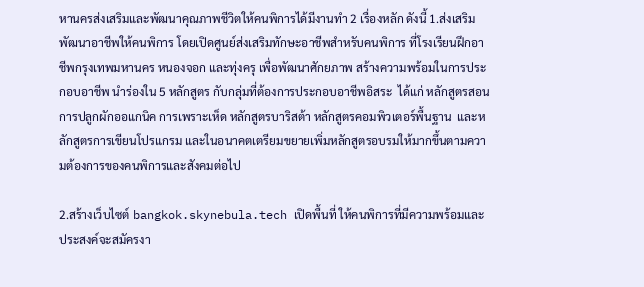หานครส่งเสริมและพัฒนาคุณภาพชีวิตให้คนพิการได้มีงานทำ 2 เรื่องหลัก ดังนี้ 1.ส่งเสริมพัฒนาอาชีพให้คนพิการ โดยเปิดศูนย์ส่งเสริมทักษะอาชีพสำหรับคนพิการ ที่โรงเรียนฝึกอาชีพกรุงเทพมหานคร หนองจอก และทุ่งครุ เพื่อพัฒนาศักยภาพ สร้างความพร้อมในการประกอบอาชีพ นำร่องใน 5 หลักสูตร กับกลุ่มที่ต้องการประกอบอาชีพอิสระ  ได้แก่ หลักสูตรสอนการปลูกผักออแกนิค การเพราะเห็ด หลักสูตรบาริสต้า หลักสูตรคอมพิวเตอร์พื้นฐาน  และหลักสูตรการเขียนโปรแกรม และในอนาคตเตรียมขยายเพิ่มหลักสูตรอบรมให้มากขึ้นตามความต้องการของคนพิการและสังคมต่อไป

2.สร้างเว็บไซต์ bangkok.skynebula.tech เปิดพื้นที่ ให้คนพิการที่มีความพร้อมและประสงค์จะสมัครงา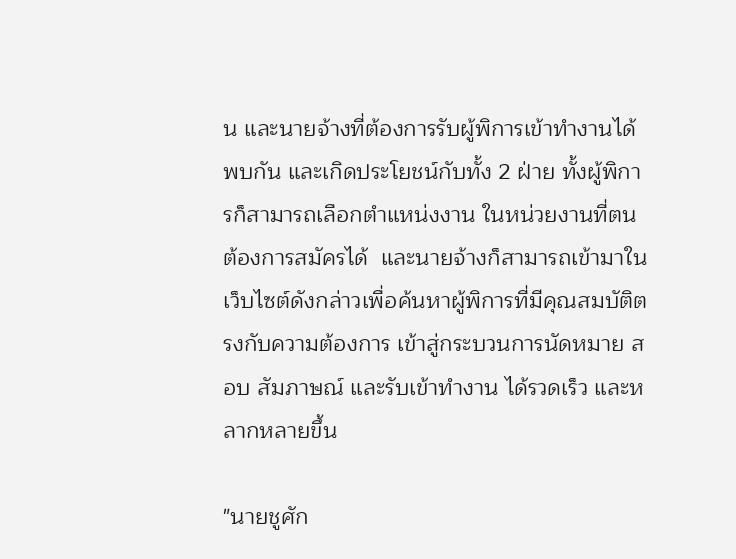น และนายจ้างที่ต้องการรับผู้พิการเข้าทำงานได้พบกัน และเกิดประโยชน์กับทั้ง 2 ฝ่าย ทั้งผู้พิการก็สามารถเลือกตำแหน่งงาน ในหน่วยงานที่ตนต้องการสมัครได้  และนายจ้างก็สามารถเข้ามาในเว็บไซต์ดังกล่าวเพื่อค้นหาผู้พิการที่มีคุณสมบัติตรงกับความต้องการ เข้าสู่กระบวนการนัดหมาย สอบ สัมภาษณ์ และรับเข้าทำงาน ได้รวดเร็ว และหลากหลายขึ้น

"นายชูศัก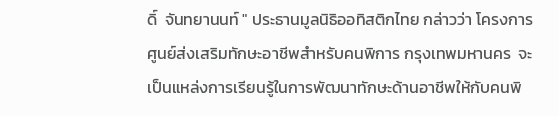ดิ์  จันทยานนท์ " ประธานมูลนิธิออทิสติกไทย กล่าวว่า โครงการศูนย์ส่งเสริมทักษะอาชีพสำหรับคนพิการ กรุงเทพมหานคร  จะเป็นแหล่งการเรียนรู้ในการพัฒนาทักษะด้านอาชีพให้กับคนพิ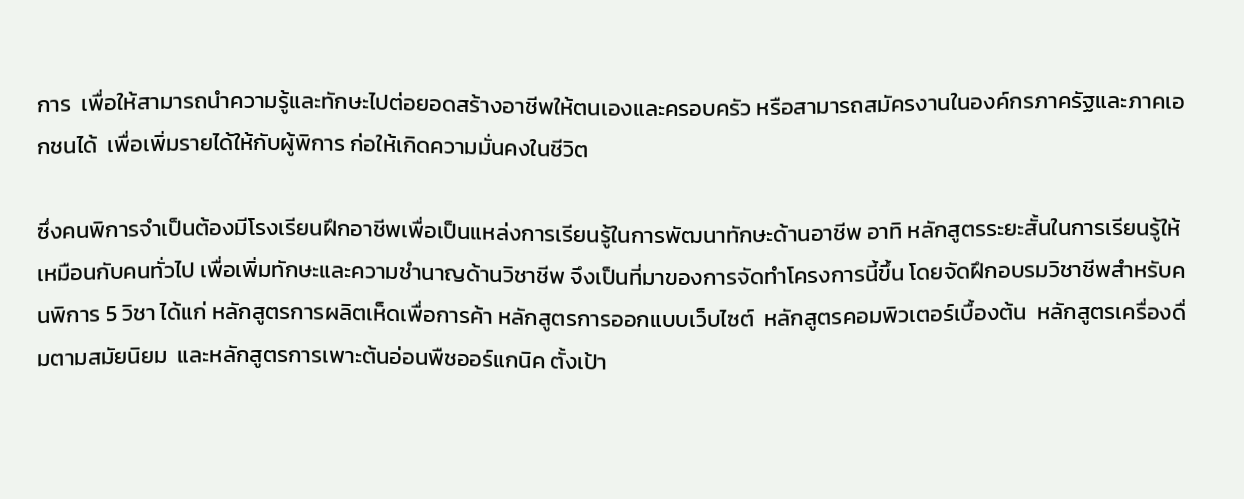การ  เพื่อให้สามารถนำความรู้และทักษะไปต่อยอดสร้างอาชีพให้ตนเองและครอบครัว หรือสามารถสมัครงานในองค์กรภาครัฐและภาคเอกชนได้  เพื่อเพิ่มรายได้ให้กับผู้พิการ ก่อให้เกิดความมั่นคงในชีวิต

ซึ่งคนพิการจำเป็นต้องมีโรงเรียนฝึกอาชีพเพื่อเป็นแหล่งการเรียนรู้ในการพัฒนาทักษะด้านอาชีพ อาทิ หลักสูตรระยะสั้นในการเรียนรู้ให้เหมือนกับคนทั่วไป เพื่อเพิ่มทักษะและความชำนาญด้านวิชาชีพ จึงเป็นที่มาของการจัดทำโครงการนี้ขึ้น โดยจัดฝึกอบรมวิชาชีพสำหรับคนพิการ 5 วิชา ได้แก่ หลักสูตรการผลิตเห็ดเพื่อการค้า หลักสูตรการออกแบบเว็บไซต์  หลักสูตรคอมพิวเตอร์เบื้องต้น  หลักสูตรเครื่องดื่มตามสมัยนิยม  และหลักสูตรการเพาะต้นอ่อนพืชออร์แกนิค ตั้งเป้า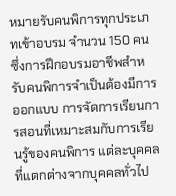หมายรับคนพิการทุกประเภทเข้าอบรม จำนวน 150 คน  ซึ่งการฝึกอบรมอาชีพสำหรับคนพิการจำเป็นต้องมีการออกแบบ การจัดการเรียนการสอนที่เหมาะสมกับการเรียนรู้ของคนพิการ แต่ละบุคคลที่แตกต่างจากบุคคลทั่วไป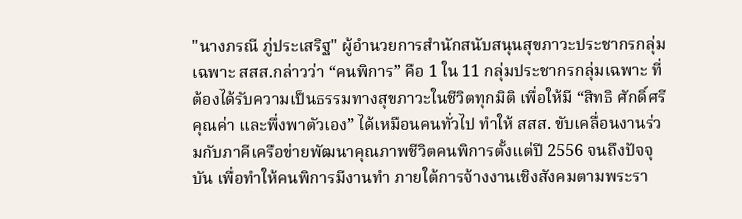"นางภรณี ภู่ประเสริฐ" ผู้อำนวยการสำนักสนับสนุนสุขภาวะประชากรกลุ่มเฉพาะ สสส.กล่าวว่า “คนพิการ” คือ 1 ใน 11 กลุ่มประชากรกลุ่มเฉพาะ ที่ต้องได้รับความเป็นธรรมทางสุขภาวะในชีวิตทุกมิติ เพื่อให้มี “สิทธิ ศักดิ์ศรี คุณค่า และพึ่งพาตัวเอง” ได้เหมือนคนทั่วไป ทำให้ สสส. ขับเคลื่อนงานร่วมกับภาคีเครือข่ายพัฒนาคุณภาพชีวิตคนพิการตั้งแต่ปี 2556 จนถึงปัจจุบัน เพื่อทำให้คนพิการมีงานทำ ภายใต้การจ้างงานเชิงสังคมตามพระรา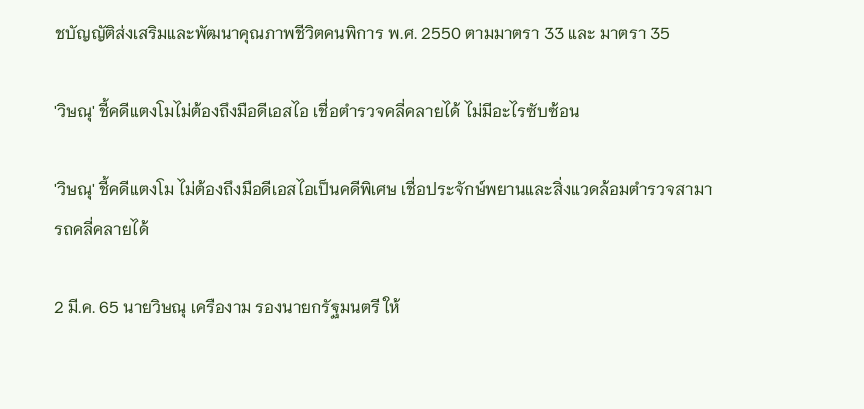ชบัญญัติส่งเสริมและพัฒนาคุณภาพชีวิตคนพิการ พ.ศ. 2550 ตามมาตรา 33 และ มาตรา 35

'วิษณุ' ชี้คดีแตงโมไม่ต้องถึงมือดีเอสไอ เชื่อตำรวจคลี่คลายได้ ไม่มีอะไรซับซ้อน

'วิษณุ' ชี้คดีแตงโม ไม่ต้องถึงมือดีเอสไอเป็นคดีพิเศษ เชื่อประจักษ์พยานและสิ่งแวดล้อมตำรวจสามารถคลี่คลายได้

2 มี.ค. 65 นายวิษณุ เครืองาม รองนายกรัฐมนตรี ให้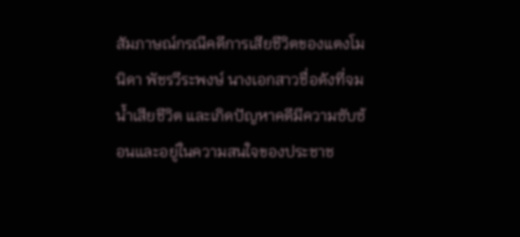สัมภาษณ์กรณีคดีการเสียชีวิตของแตงโม นิดา พัชรวีระพงษ์ นางเอกสาวชื่อดังที่จมน้ำเสียชีวิต และเกิดปัญหาคดีมีความซับซ้อนและอยู่ในความสนใจของประชาช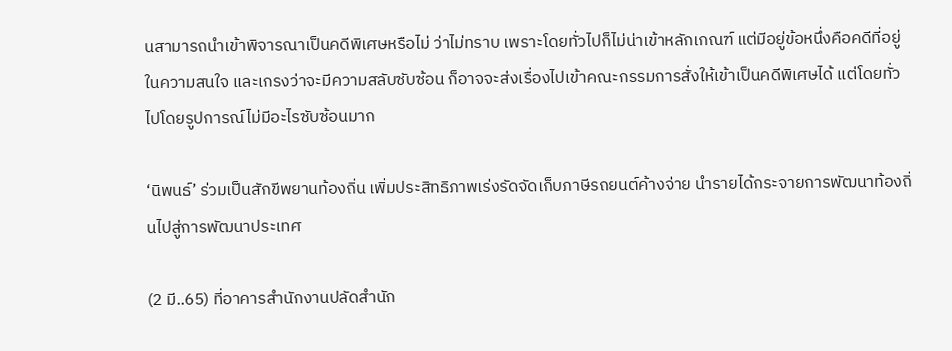นสามารถนำเข้าพิจารณาเป็นคดีพิเศษหรือไม่ ว่าไม่ทราบ เพราะโดยทั่วไปก็ไม่น่าเข้าหลักเกณฑ์ แต่มีอยู่ข้อหนึ่งคือคดีที่อยู่ในความสนใจ และเกรงว่าจะมีความสลับซับซ้อน ก็อาจจะส่งเรื่องไปเข้าคณะกรรมการสั่งให้เข้าเป็นคดีพิเศษได้ แต่โดยทั่วไปโดยรูปการณ์ไม่มีอะไรซับซ้อนมาก

‘นิพนธ์’ ร่วมเป็นสักขีพยานท้องถิ่น เพิ่มประสิทธิภาพเร่งรัดจัดเก็บภาษีรถยนต์ค้างจ่าย นำรายได้กระจายการพัฒนาท้องถิ่นไปสู่การพัฒนาประเทศ

(2 มี..65) ที่อาคารสำนักงานปลัดสำนัก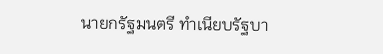นายกรัฐมนตรี ทำเนียบรัฐบา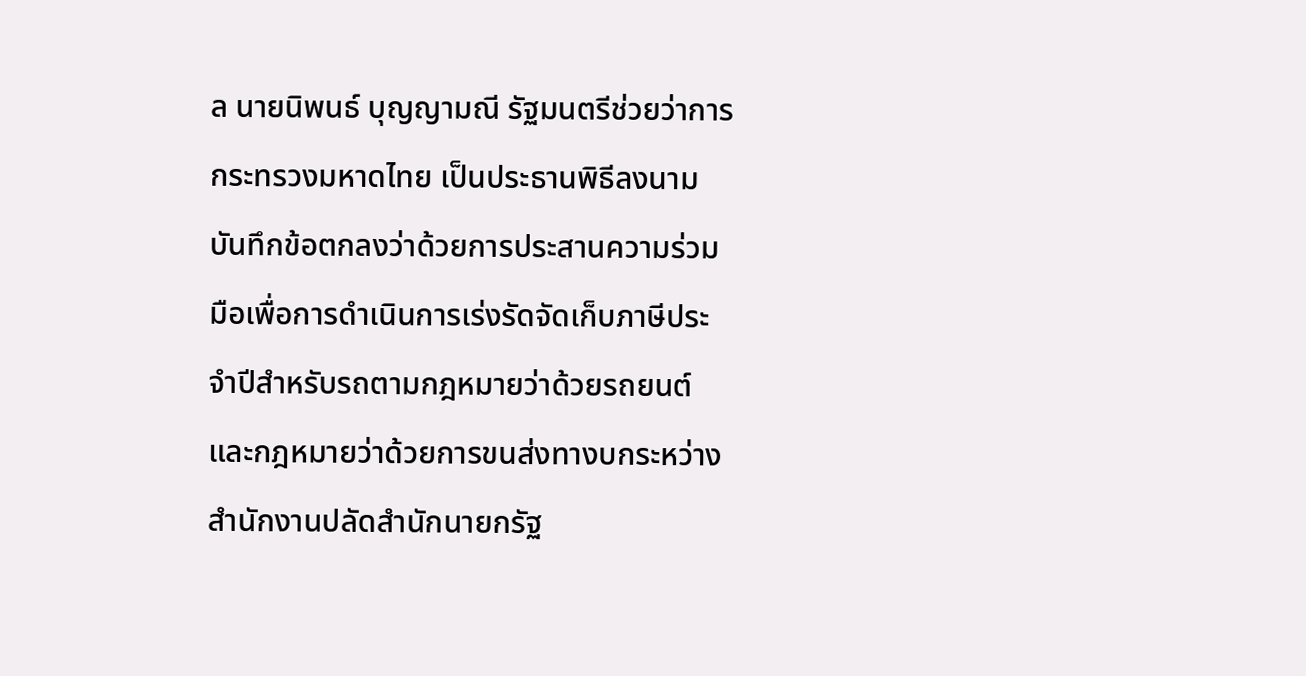ล นายนิพนธ์ บุญญามณี รัฐมนตรีช่วยว่าการกระทรวงมหาดไทย เป็นประธานพิธีลงนามบันทึกข้อตกลงว่าด้วยการประสานความร่วมมือเพื่อการดำเนินการเร่งรัดจัดเก็บภาษีประจำปีสำหรับรถตามกฎหมายว่าด้วยรถยนต์และกฎหมายว่าด้วยการขนส่งทางบกระหว่าง สำนักงานปลัดสำนักนายกรัฐ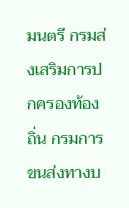มนตรี กรมส่งเสริมการปกครองท้องถิ่น กรมการขนส่งทางบ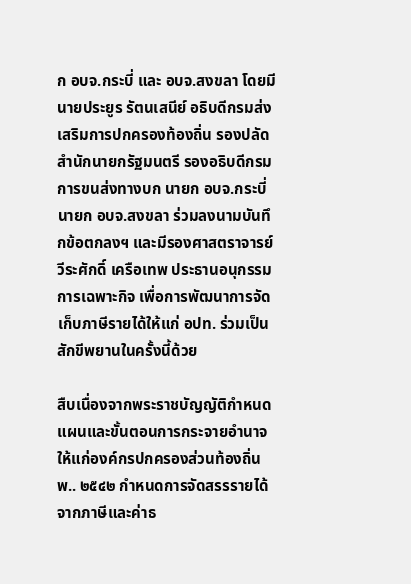ก อบจ.กระบี่ และ อบจ.สงขลา โดยมี นายประยูร รัตนเสนีย์ อธิบดีกรมส่งเสริมการปกครองท้องถิ่น รองปลัดสำนักนายกรัฐมนตรี รองอธิบดีกรมการขนส่งทางบก นายก อบจ.กระบี่ นายก อบจ.สงขลา ร่วมลงนามบันทึกข้อตกลงฯ และมีรองศาสตราจารย์ วีระศักดิ์ เครือเทพ ประธานอนุกรรมการเฉพาะกิจ เพื่อการพัฒนาการจัดเก็บภาษีรายได้ให้แก่ อปท. ร่วมเป็นสักขีพยานในครั้งนี้ด้วย

สืบเนื่องจากพระราชบัญญัติกำหนดแผนและขั้นตอนการกระจายอำนาจให้แก่องค์กรปกครองส่วนท้องถิ่น พ.. ๒๕๔๒ กำหนดการจัดสรรรายได้จากภาษีและค่าธ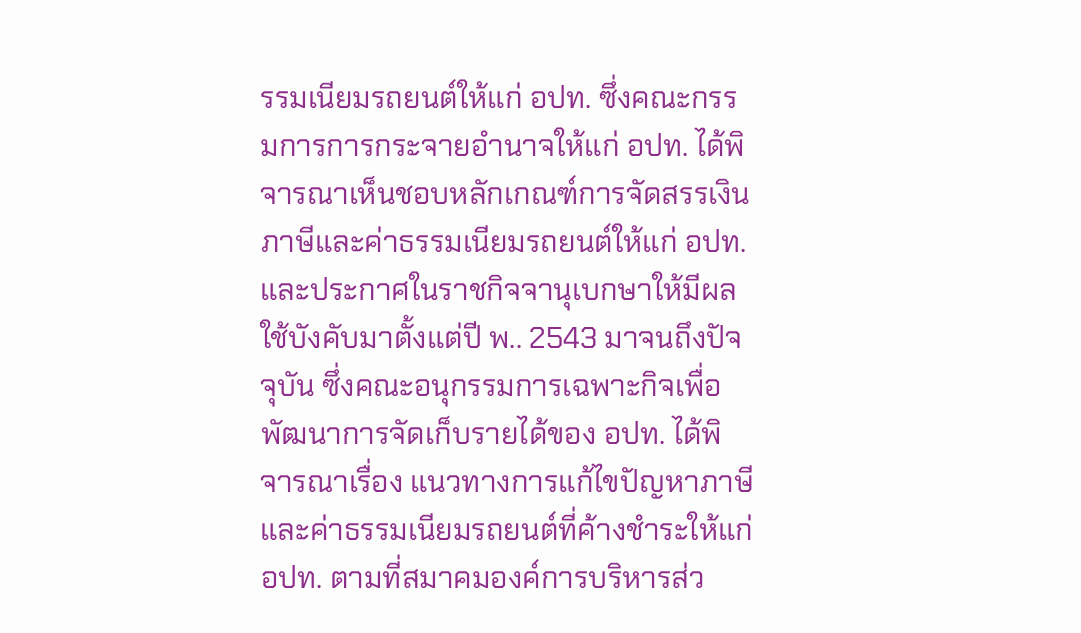รรมเนียมรถยนต์ให้แก่ อปท. ซึ่งคณะกรรมการการกระจายอำนาจให้แก่ อปท. ได้พิจารณาเห็นชอบหลักเกณฑ์การจัดสรรเงินภาษีและค่าธรรมเนียมรถยนต์ให้แก่ อปท. และประกาศในราชกิจจานุเบกษาให้มีผลใช้บังคับมาตั้งแต่ปี พ.. 2543 มาจนถึงปัจจุบัน ซึ่งคณะอนุกรรมการเฉพาะกิจเพื่อพัฒนาการจัดเก็บรายได้ของ อปท. ได้พิจารณาเรื่อง แนวทางการแก้ไขปัญหาภาษีและค่าธรรมเนียมรถยนต์ที่ค้างชำระให้แก่ อปท. ตามที่สมาคมองค์การบริหารส่ว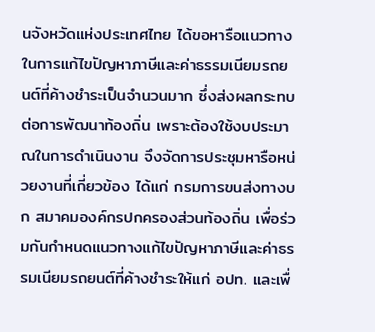นจังหวัดแห่งประเทศไทย ได้ขอหารือแนวทางในการแก้ไขปัญหาภาษีและค่าธรรมเนียมรถยนต์ที่ค้างชำระเป็นจำนวนมาก ซึ่งส่งผลกระทบต่อการพัฒนาท้องถิ่น เพราะต้องใช้งบประมาณในการดำเนินงาน จึงจัดการประชุมหารือหน่วยงานที่เกี่ยวข้อง ได้แก่ กรมการขนส่งทางบก สมาคมองค์กรปกครองส่วนท้องถิ่น เพื่อร่วมกันกำหนดแนวทางแก้ไขปัญหาภาษีและค่าธรรมเนียมรถยนต์ที่ค้างชำระให้แก่ อปท. และเพื่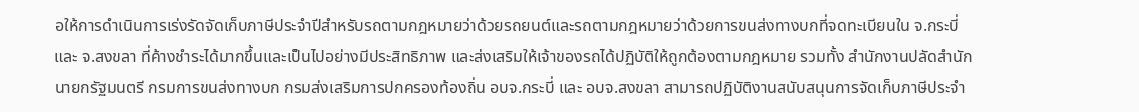อให้การดำเนินการเร่งรัดจัดเก็บภาษีประจำปีสำหรับรถตามกฎหมายว่าด้วยรถยนต์และรถตามกฎหมายว่าด้วยการขนส่งทางบกที่จดทะเบียนใน จ.กระบี่ และ จ.สงขลา ที่ค้างชำระได้มากขึ้นและเป็นไปอย่างมีประสิทธิภาพ และส่งเสริมให้เจ้าของรถได้ปฏิบัติให้ถูกต้องตามกฎหมาย รวมทั้ง สำนักงานปลัดสำนักนายกรัฐมนตรี กรมการขนส่งทางบก กรมส่งเสริมการปกครองท้องถิ่น อบจ.กระบี่ และ อบจ.สงขลา สามารถปฏิบัติงานสนับสนุนการจัดเก็บภาษีประจำ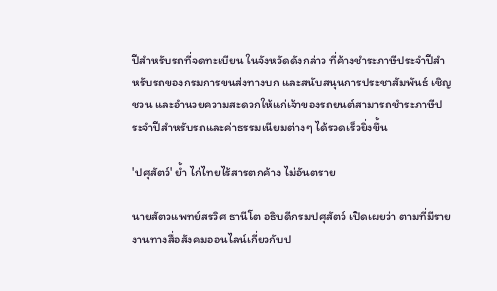ปีสำหรับรถที่จดทะเบียน ในจังหวัดดังกล่าว ที่ค้างชำระภาษีประจำปีสำหรับรถของกรมการขนส่งทางบก และสนับสนุนการประชาสัมพันธ์ เชิญชวน และอำนวยความสะดวกให้แก่เจ้าของรถยนต์สามารถชำระภาษีประจำปีสำหรับรถและค่าธรรมเนียมต่างๆ ได้รวดเร็วยิ่งขึ้น

'ปศุสัตว์' ย้ำ ไก่ไทยไร้สารตกค้าง ไม่อันตราย

นายสัตวแพทย์สรวิศ ธานีโต อธิบดีกรมปศุสัตว์ เปิดเผยว่า ตามที่มีรายงานทางสื่อสังคมออนไลน์เกี่ยวกับป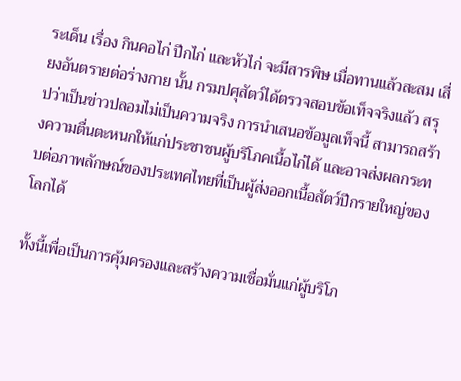ระเด็น เรื่อง กินคอไก่ ปีกไก่ และหัวไก่ จะมีสารพิษ เมื่อทานแล้วสะสม เสี่ยงอันตรายต่อร่างกาย นั้น กรมปศุสัตว์ได้ตรวจสอบข้อเท็จจริงแล้ว สรุปว่าเป็นข่าวปลอมไม่เป็นความจริง การนำเสนอข้อมูลเท็จนี้ สามารถสร้างความตื่นตะหนกให้แก่ประชาชนผู้บริโภคเนื้อไก่ได้ และอาจส่งผลกระทบต่อภาพลักษณ์ของประเทศไทยที่เป็นผู้ส่งออกเนื้อสัตว์ปีกรายใหญ่ของโลกได้

ทั้งนี้เพื่อเป็นการคุ้มครองและสร้างความเชื่อมั่นแก่ผู้บริโภ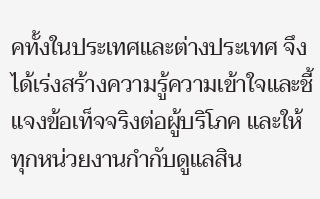คทั้งในประเทศและต่างประเทศ จึงได้เร่งสร้างความรู้ความเข้าใจและชี้แจงข้อเท็จจริงต่อผู้บริโภค และให้ทุกหน่วยงานกำกับดูแลสิน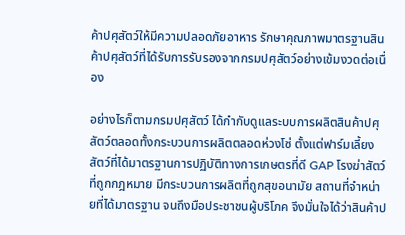ค้าปศุสัตว์ให้มีความปลอดภัยอาหาร รักษาคุณภาพมาตรฐานสินค้าปศุสัตว์ที่ได้รับการรับรองจากกรมปศุสัตว์อย่างเข้มงวดต่อเนื่อง

อย่างไรก็ตามกรมปศุสัตว์ ได้กำกับดูแลระบบการผลิตสินค้าปศุสัตว์ตลอดทั้งกระบวนการผลิตตลอดห่วงโซ่ ตั้งแต่ฟาร์มเลี้ยงสัตว์ที่ได้มาตรฐานการปฏิบัติทางการเกษตรที่ดี GAP โรงฆ่าสัตว์ที่ถูกกฎหมาย มีกระบวนการผลิตที่ถูกสุขอนามัย สถานที่จำหน่ายที่ได้มาตรฐาน จนถึงมือประชาชนผู้บริโภค จึงมั่นใจได้ว่าสินค้าป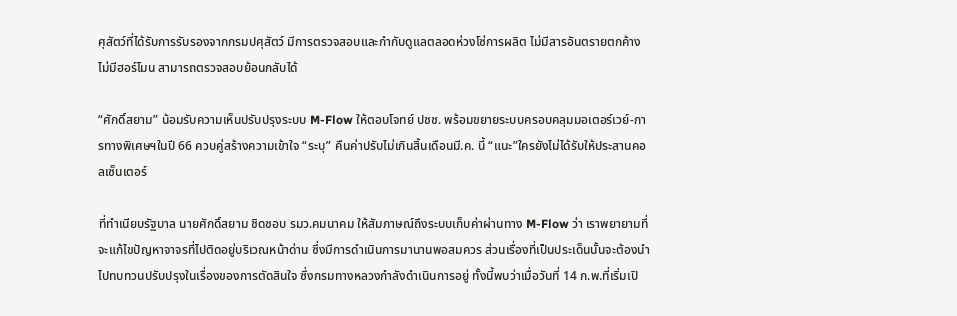ศุสัตว์ที่ได้รับการรับรองจากกรมปศุสัตว์ มีการตรวจสอบและกำกับดูแลตลอดห่วงโซ่การผลิต ไม่มีสารอันตรายตกค้าง ไม่มีฮอร์โมน สามารถตรวจสอบย้อนกลับได้

“ศักดิ์สยาม” น้อมรับความเห็นปรับปรุงระบบ M-Flow ให้ตอบโจทย์ ปชช. พร้อมขยายระบบครอบคลุมมอเตอร์เวย์-การทางพิเศษฯในปี 66 ควบคู่สร้างความเข้าใจ “ระบุ” คืนค่าปรับไม่เกินสิ้นเดือนมี.ค. นี้ “แนะ”ใครยังไม่ได้รับให้ประสานคอลเซ็นเตอร์

ที่ทำเนียบรัฐบาล นายศักดิ์สยาม ชิดชอบ รมว.คมนาคม ให้สัมภาษณ์ถึงระบบเก็บค่าผ่านทาง M-Flow ว่า เราพยายามที่จะแก้ไขปัญหาจาจรที่ไปติดอยู่บริเวณหน้าด่าน ซึ่งมีการดำเนินการมานานพอสมควร ส่วนเรื่องที่เป็นประเด็นนั้นจะต้องนำไปทบทวนปรับปรุงในเรื่องของการตัดสินใจ ซึ่งกรมทางหลวงกำลังดำเนินการอยู่ ทั้งนี้พบว่าเมื่อวันที่ 14 ก.พ.ที่เริ่มเปิ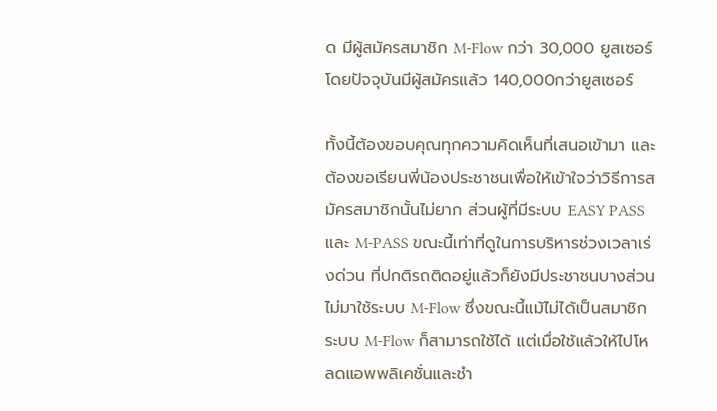ด มีผู้สมัครสมาชิก M-Flow กว่า 30,000 ยูสเซอร์ โดยปัจจุบันมีผู้สมัครแล้ว 140,000กว่ายูสเซอร์

ทั้งนี้ต้องขอบคุณทุกความคิดเห็นที่เสนอเข้ามา และต้องขอเรียนพี่น้องประชาชนเพื่อให้เข้าใจว่าวิธีการสมัครสมาชิกนั้นไม่ยาก ส่วนผู้ที่มีระบบ EASY PASS และ M-PASS ขณะนี้เท่าที่ดูในการบริหารช่วงเวลาเร่งด่วน ที่ปกติรถติดอยู่แล้วก็ยังมีประชาชนบางส่วนไม่มาใช้ระบบ M-Flow ซึ่งขณะนี้แม้ไม่ได้เป็นสมาชิกระบบ M-Flow ก็สามารถใช้ได้ แต่เมื่อใช้แล้วให้ไปโหลดแอพพลิเคชั่นและชำ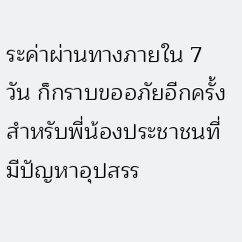ระค่าผ่านทางภายใน 7 วัน ก็กราบขออภัยอีกครั้งสำหรับพี่น้องประชาชนที่มีปัญหาอุปสรร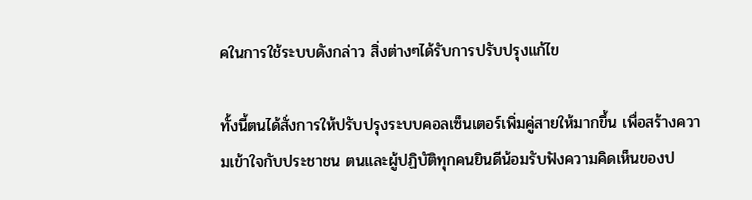คในการใช้ระบบดังกล่าว สิ่งต่างๆได้รับการปรับปรุงแก้ไข

ทั้งนี้ตนได้สั่งการให้ปรับปรุงระบบคอลเซ็นเตอร์เพิ่มคู่สายให้มากขึ้น เพื่อสร้างความเข้าใจกับประชาชน ตนและผู้ปฏิบัติทุกคนยินดีน้อมรับฟังความคิดเห็นของป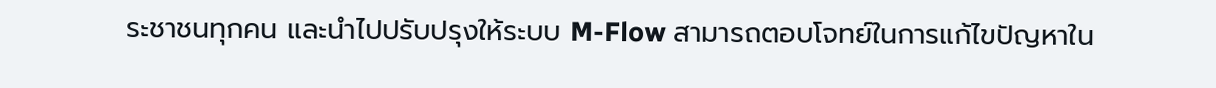ระชาชนทุกคน และนำไปปรับปรุงให้ระบบ M-Flow สามารถตอบโจทย์ในการแก้ไขปัญหาใน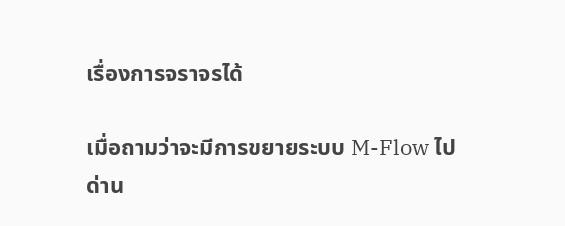เรื่องการจราจรได้

เมื่อถามว่าจะมีการขยายระบบ M-Flow ไปด่าน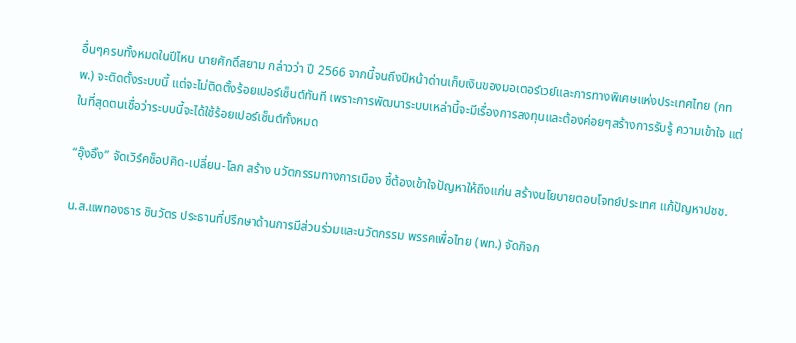อื่นๆครบทั้งหมดในปีไหน นายศักดิ์สยาม กล่าวว่า ปี 2566 จากนี้จนถึงปีหน้าด่านเก็บเงินของมอเตอร์เวย์และการทางพิเศษแห่งประเทศไทย (กทพ.) จะติดตั้งระบบนี้ แต่จะไม่ติดตั้งร้อยเปอร์เซ็นต์ทันที เพราะการพัฒนาระบบเหล่านี้จะมีเรื่องการลงทุนและต้องค่อยๆสร้างการรับรู้ ความเข้าใจ แต่ในที่สุดตนเชื่อว่าระบบนี้จะได้ใช้ร้อยเปอร์เซ็นต์ทั้งหมด

“อุ๊งอิ๊ง” จัดเวิร์คช็อปคิด-เปลี่ยน-โลก สร้าง นวัตกรรมทางการเมือง ชี้ต้องเข้าใจปัญหาให้ถึงแก่น สร้างนโยบายตอบโจทย์ประเทศ แก้ปัญหาปชช.

น.ส.แพทองธาร ชินวัตร ประธานที่ปรึกษาด้านการมีส่วนร่วมและนวัตกรรม พรรคเพื่อไทย (พท.) จัดกิจก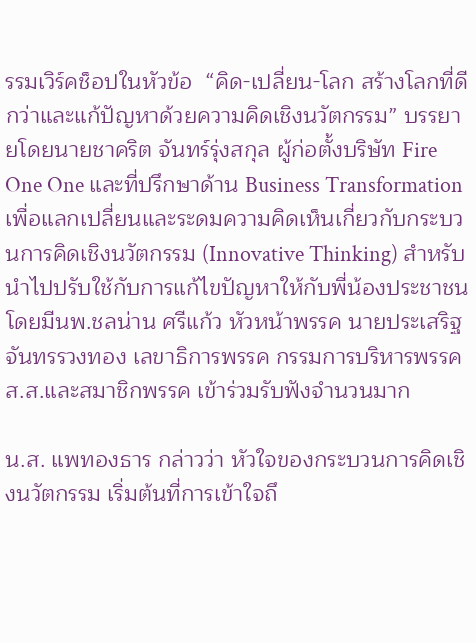รรมเวิร์คช็อปในหัวข้อ  “คิด-เปลี่ยน-โลก สร้างโลกที่ดีกว่าและแก้ปัญหาด้วยความคิดเชิงนวัตกรรม” บรรยายโดยนายชาคริต จันทร์รุ่งสกุล ผู้ก่อตั้งบริษัท Fire One One และที่ปรึกษาด้าน Business Transformation เพื่อแลกเปลี่ยนและระดมความคิดเห็นเกี่ยวกับกระบวนการคิดเชิงนวัตกรรม (Innovative Thinking) สำหรับนำไปปรับใช้กับการแก้ไขปัญหาให้กับพี่น้องประชาชน   โดยมีนพ.ชลน่าน ศรีแก้ว หัวหน้าพรรค นายประเสริฐ จันทรรวงทอง เลขาธิการพรรค กรรมการบริหารพรรค ส.ส.และสมาชิกพรรค เข้าร่วมรับฟังจำนวนมาก

น.ส. แพทองธาร กล่าวว่า หัวใจของกระบวนการคิดเชิงนวัตกรรม เริ่มต้นที่การเข้าใจถึ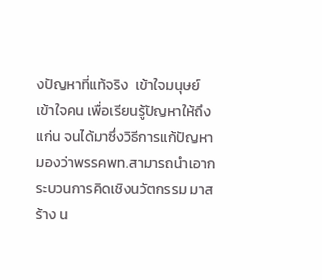งปัญหาที่แท้จริง  เข้าใจมนุษย์ เข้าใจคน เพื่อเรียนรู้ปัญหาให้ถึงแก่น จนได้มาซึ่งวิธีการแก้ปัญหา มองว่าพรรคพท.สามารถนำเอากระบวนการคิดเชิงนวัตกรรม มาสร้าง น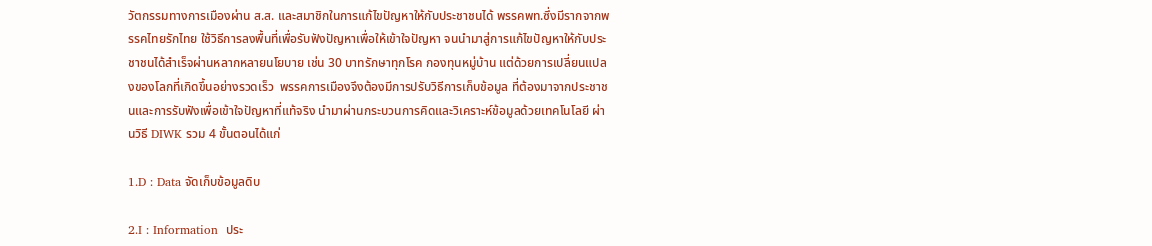วัตกรรมทางการเมืองผ่าน ส.ส. และสมาชิกในการแก้ไขปัญหาให้กับประชาชนได้ พรรคพท.ซึ่งมีรากจากพรรคไทยรักไทย ใช้วิธีการลงพื้นที่เพื่อรับฟังปัญหาเพื่อให้เข้าใจปัญหา จนนำมาสู่การแก้ไขปัญหาให้กับประชาชนได้สำเร็จผ่านหลากหลายนโยบาย เช่น 30 บาทรักษาทุกโรค กองทุนหมู่บ้าน แต่ด้วยการเปลี่ยนแปลงของโลกที่เกิดขึ้นอย่างรวดเร็ว  พรรคการเมืองจึงต้องมีการปรับวิธีการเก็บข้อมูล ที่ต้องมาจากประชาชนและการรับฟังเพื่อเข้าใจปัญหาที่แท้จริง นำมาผ่านกระบวนการคิดและวิเคราะห์ข้อมูลด้วยเทคโนโลยี ผ่านวิธี DIWK รวม 4 ขั้นตอนได้แก่

1.D : Data จัดเก็บข้อมูลดิบ

2.I : Information  ประ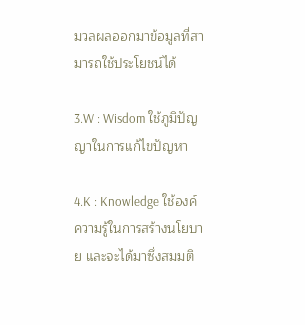มวลผลออกมาข้อมูลที่สามารถใช้ประโยชน์ได้

3.W : Wisdom ใช้ภูมิปัญญาในการแก้ไขปัญหา

4.K : Knowledge ใช้องค์ความรู้ในการสร้างนโยบาย และจะได้มาซึ่งสมมติ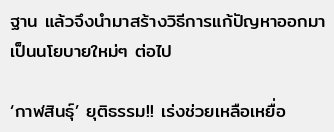ฐาน แล้วจึงนำมาสร้างวิธีการแก้ปัญหาออกมาเป็นนโยบายใหม่ๆ ต่อไป

‘กาฬสินธุ์’ ยุติธรรม!! เร่งช่วยเหลือเหยื่อ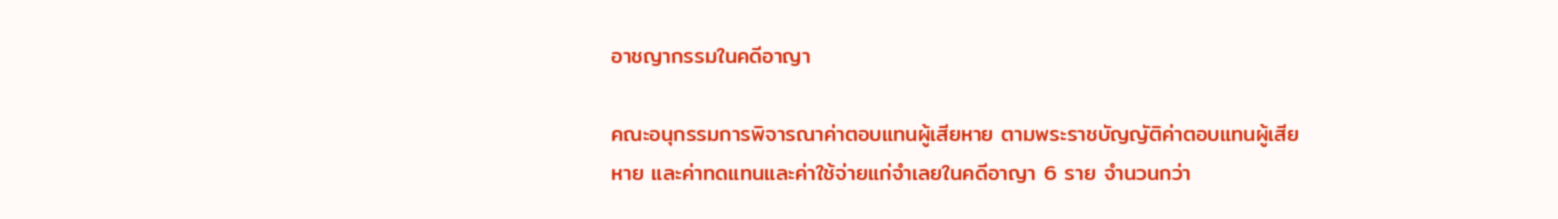อาชญากรรมในคดีอาญา

คณะอนุกรรมการพิจารณาค่าตอบแทนผู้เสียหาย ตามพระราชบัญญัติค่าตอบแทนผู้เสียหาย และค่าทดแทนและค่าใช้จ่ายแก่จำเลยในคดีอาญา 6 ราย จำนวนกว่า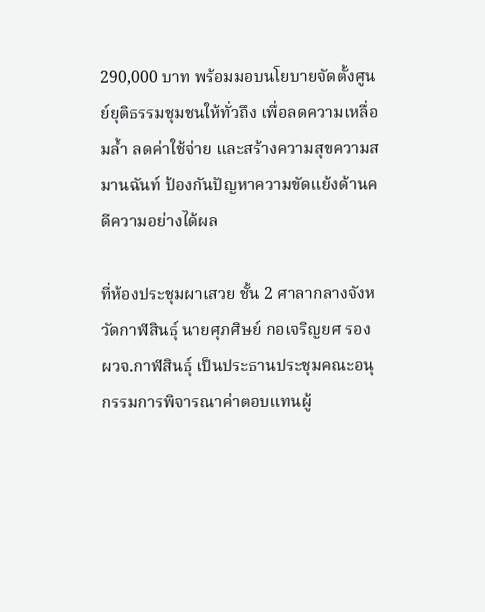290,000 บาท พร้อมมอบนโยบายจัดตั้งศูนย์ยุติธรรมชุมชนให้ทั่วถึง เพื่อลดความเหลื่อมล้ำ ลดค่าใช้จ่าย และสร้างความสุขความสมานฉันท์ ป้องกันปัญหาความขัดแย้งด้านคดีความอย่างได้ผล

ที่ห้องประชุมผาเสวย ชั้น 2 ศาลากลางจังหวัดกาฬสินธุ์ นายศุภศิษย์ กอเจริญยศ รอง ผวจ.กาฬสินธุ์ เป็นประธานประชุมคณะอนุกรรมการพิจารณาค่าตอบแทนผู้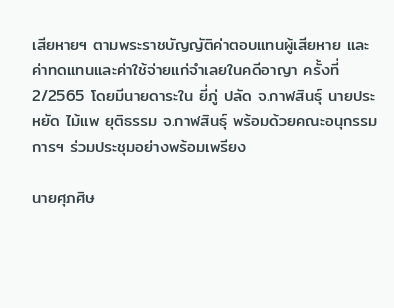เสียหายฯ ตามพระราชบัญญัติค่าตอบแทนผู้เสียหาย และค่าทดแทนและค่าใช้จ่ายแก่จำเลยในคดีอาญา ครั้งที่ 2/2565 โดยมีนายดาระใน ยี่ภู่ ปลัด จ.กาฬสินธุ์ นายประหยัด ไม้แพ ยุติธรรม จ.กาฬสินธุ์ พร้อมด้วยคณะอนุกรรมการฯ ร่วมประชุมอย่างพร้อมเพรียง

นายศุภศิษ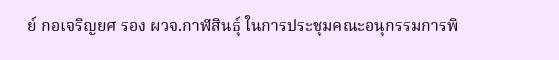ย์ กอเจริญยศ รอง ผวจ.กาฬสินธุ์ ในการประชุมคณะอนุกรรมการพิ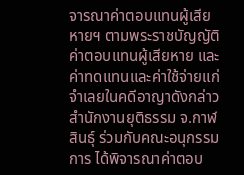จารณาค่าตอบแทนผู้เสียหายฯ ตามพระราชบัญญัติค่าตอบแทนผู้เสียหาย และค่าทดแทนและค่าใช้จ่ายแก่จำเลยในคดีอาญาดังกล่าว สำนักงานยุติธรรม จ.กาฬสินธุ์ ร่วมกับคณะอนุกรรมการ ได้พิจารณาค่าตอบ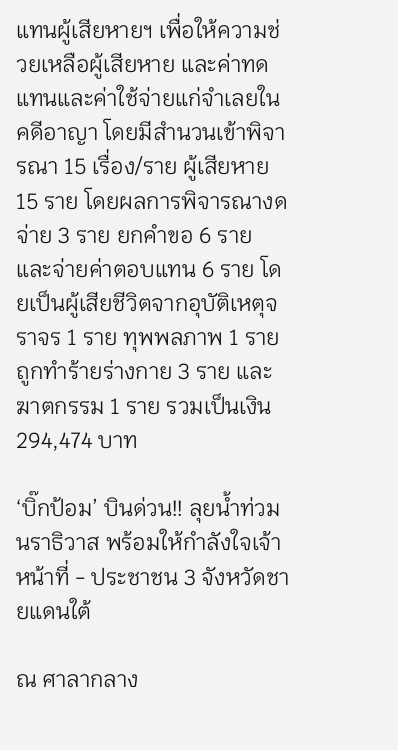แทนผู้เสียหายฯ เพื่อให้ความช่วยเหลือผู้เสียหาย และค่าทดแทนและค่าใช้จ่ายแก่จำเลยในคดีอาญา โดยมีสำนวนเข้าพิจารณา 15 เรื่อง/ราย ผู้เสียหาย 15 ราย โดยผลการพิจารณางดจ่าย 3 ราย ยกคำขอ 6 ราย และจ่ายค่าตอบแทน 6 ราย โดยเป็นผู้เสียชีวิตจากอุบัติเหตุจราจร 1 ราย ทุพพลภาพ 1 ราย ถูกทำร้ายร่างกาย 3 ราย และฆาตกรรม 1 ราย รวมเป็นเงิน 294,474 บาท

‘บิ๊กป้อม’ บินด่วน!! ลุยน้ำท่วมนราธิวาส พร้อมให้กำลังใจเจ้าหน้าที่ - ประชาชน 3 จังหวัดชายแดนใต้

ณ ศาลากลาง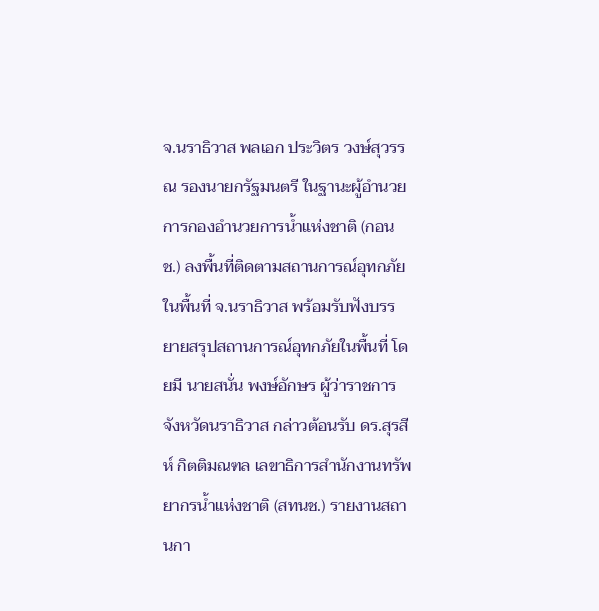จ.นราธิวาส พลเอก ประวิตร วงษ์สุวรรณ รองนายกรัฐมนตรี ในฐานะผู้อำนวยการกองอำนวยการน้ำแห่งชาติ (กอนช.) ลงพื้นที่ติดตามสถานการณ์อุทกภัยในพื้นที่ จ.นราธิวาส พร้อมรับฟังบรรยายสรุปสถานการณ์อุทกภัยในพื้นที่ โดยมี นายสนั่น พงษ์อักษร ผู้ว่าราชการจังหวัดนราธิวาส กล่าวต้อนรับ ดร.สุรสีห์ กิตติมณฑล เลขาธิการสำนักงานทรัพยากรน้ำแห่งชาติ (สทนช.) รายงานสถานกา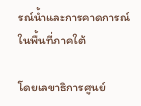รณ์น้ำและการคาดการณ์ในพื้นที่ภาคใต้

โดยเลขาธิการศูนย์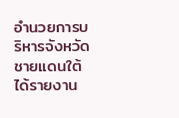อำนวยการบริหารจังหวัดชายแดนใต้ ได้รายงาน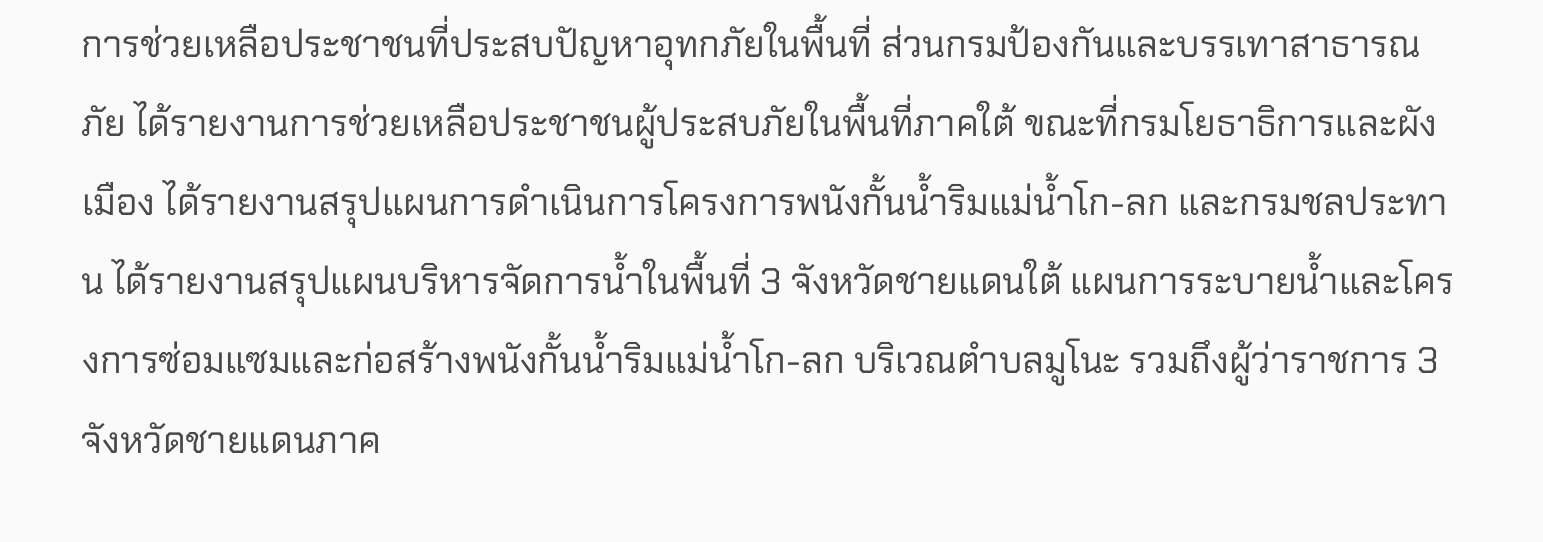การช่วยเหลือประชาชนที่ประสบปัญหาอุทกภัยในพื้นที่ ส่วนกรมป้องกันและบรรเทาสาธารณภัย ได้รายงานการช่วยเหลือประชาชนผู้ประสบภัยในพื้นที่ภาคใต้ ขณะที่กรมโยธาธิการและผังเมือง ได้รายงานสรุปแผนการดำเนินการโครงการพนังกั้นน้ำริมแม่น้ำโก-ลก และกรมชลประทาน ได้รายงานสรุปแผนบริหารจัดการน้ำในพื้นที่ 3 จังหวัดชายแดนใต้ แผนการระบายน้ำและโครงการซ่อมแซมและก่อสร้างพนังกั้นน้ำริมแม่น้ำโก-ลก บริเวณตำบลมูโนะ รวมถึงผู้ว่าราชการ 3 จังหวัดชายแดนภาค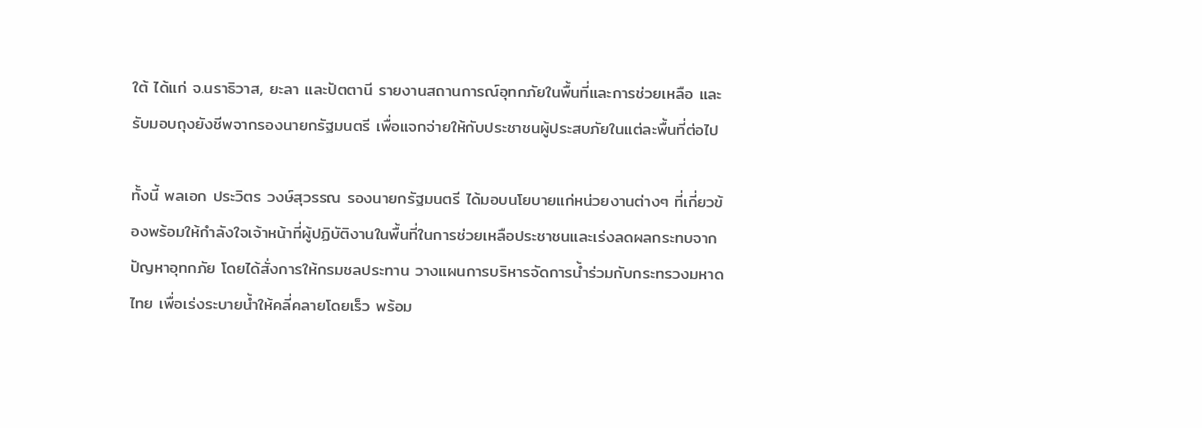ใต้ ได้แก่ จ.นราธิวาส, ยะลา และปัตตานี รายงานสถานการณ์อุทกภัยในพื้นที่และการช่วยเหลือ และรับมอบถุงยังชีพจากรองนายกรัฐมนตรี เพื่อแจกจ่ายให้กับประชาชนผู้ประสบภัยในแต่ละพื้นที่ต่อไป

ทั้งนี้ พลเอก ประวิตร วงษ์สุวรรณ รองนายกรัฐมนตรี ได้มอบนโยบายแก่หน่วยงานต่างๆ ที่เกี่ยวข้องพร้อมให้กำลังใจเจ้าหน้าที่ผู้ปฏิบัติงานในพื้นที่ในการช่วยเหลือประชาชนและเร่งลดผลกระทบจากปัญหาอุทกภัย โดยได้สั่งการให้กรมชลประทาน วางแผนการบริหารจัดการน้ำร่วมกับกระทรวงมหาดไทย เพื่อเร่งระบายน้ำให้คลี่คลายโดยเร็ว พร้อม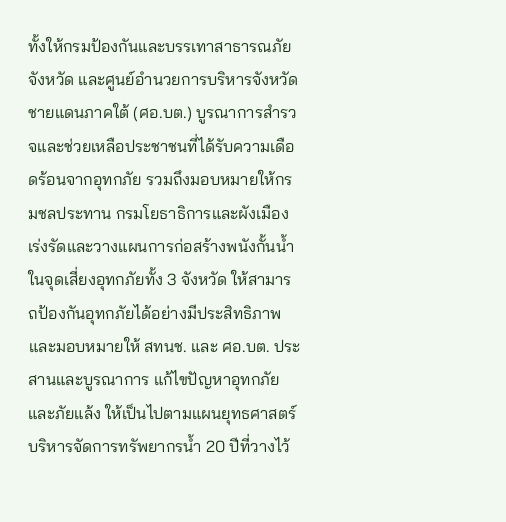ทั้งให้กรมป้องกันและบรรเทาสาธารณภัยจังหวัด และศูนย์อำนวยการบริหารจังหวัดชายแดนภาคใต้ (ศอ.บต.) บูรณาการสำรวจและช่วยเหลือประชาชนที่ได้รับความเดือดร้อนจากอุทกภัย รวมถึงมอบหมายให้กรมชลประทาน กรมโยธาธิการและผังเมือง เร่งรัดและวางแผนการก่อสร้างพนังกั้นน้ำในจุดเสี่ยงอุทกภัยทั้ง 3 จังหวัด ให้สามารถป้องกันอุทกภัยได้อย่างมีประสิทธิภาพ และมอบหมายให้ สทนช. และ ศอ.บต. ประสานและบูรณาการ แก้ไขปัญหาอุทกภัยและภัยแล้ง ให้เป็นไปตามแผนยุทธศาสตร์บริหารจัดการทรัพยากรน้ำ 20 ปีที่วางไว้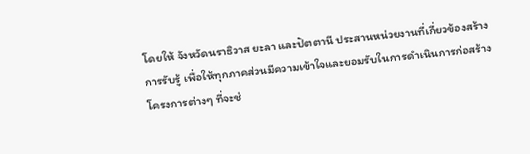โดยให้ จังหวัดนราธิวาส ยะลา และปัตตานี ประสานหน่วยงานที่เกี่ยวข้องสร้างการรับรู้ เพื่อให้ทุกภาคส่วนมีความเข้าใจและยอมรับในการดำเนินการก่อสร้างโครงการต่างๆ ที่จะช่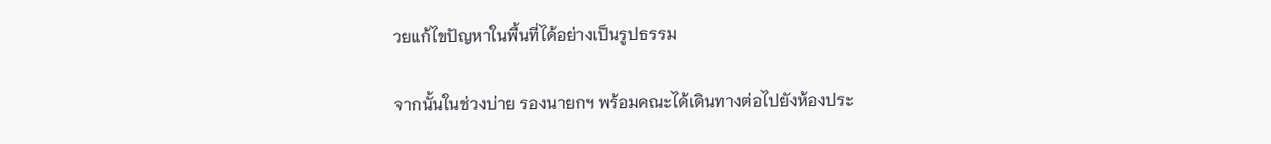วยแก้ไขปัญหาในพื้นที่ได้อย่างเป็นรูปธรรม

จากนั้นในช่วงบ่าย รองนายกฯ พร้อมคณะได้เดินทางต่อไปยังห้องประ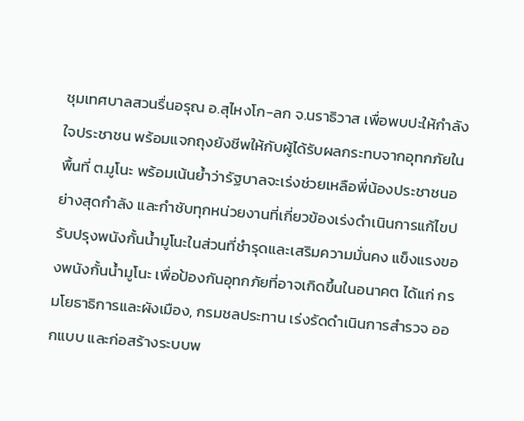ชุมเทศบาลสวนรื่นอรุณ อ.สุไหงโก-ลก จ.นราธิวาส เพื่อพบปะให้กำลังใจประชาชน พร้อมแจกถุงยังชีพให้กับผู้ได้รับผลกระทบจากอุทกภัยในพื้นที่ ต.มูโนะ พร้อมเน้นย้ำว่ารัฐบาลจะเร่งช่วยเหลือพี่น้องประชาชนอย่างสุดกำลัง และกำชับทุกหน่วยงานที่เกี่ยวข้องเร่งดำเนินการแก้ไขปรับปรุงพนังกั้นน้ำมูโนะในส่วนที่ชำรุดและเสริมความมั่นคง แข็งแรงของพนังกั้นน้ำมูโนะ เพื่อป้องกันอุทกภัยที่อาจเกิดขึ้นในอนาคต ได้แก่ กรมโยธาธิการและผังเมือง, กรมชลประทาน เร่งรัดดำเนินการสำรวจ ออกแบบ และก่อสร้างระบบพ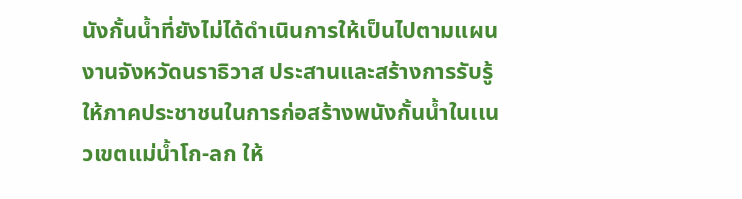นังกั้นน้ำที่ยังไม่ได้ดำเนินการให้เป็นไปตามแผนงานจังหวัดนราธิวาส ประสานและสร้างการรับรู้ให้ภาคประชาชนในการก่อสร้างพนังกั้นน้ำในเเนวเขตแม่น้ำโก-ลก ให้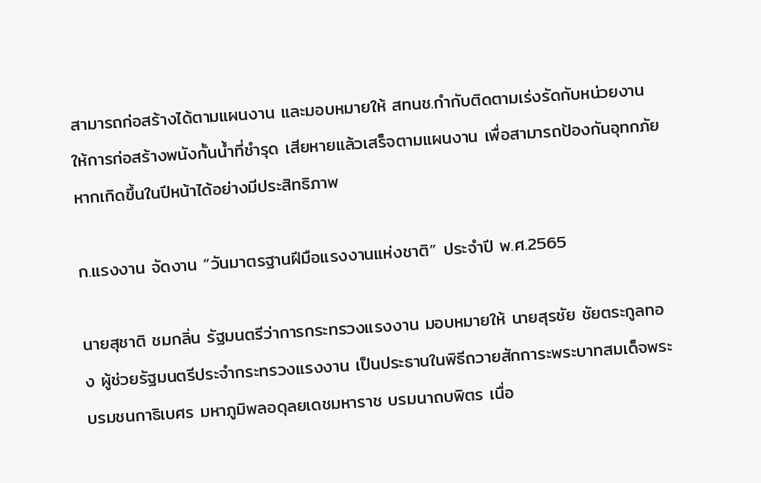สามารถก่อสร้างได้ตามแผนงาน และมอบหมายให้ สทนช.กำกับติดตามเร่งรัดกับหน่วยงานให้การก่อสร้างพนังกั้นน้ำที่ชำรุด เสียหายแล้วเสร็จตามแผนงาน เพื่อสามารถป้องกันอุทกภัยหากเกิดขึ้นในปีหน้าได้อย่างมีประสิทธิภาพ

ก.แรงงาน จัดงาน “วันมาตรฐานฝีมือแรงงานแห่งชาติ” ประจำปี พ.ศ.2565

นายสุชาติ ชมกลิ่น รัฐมนตรีว่าการกระทรวงแรงงาน มอบหมายให้ นายสุรชัย ชัยตระกูลทอง ผู้ช่วยรัฐมนตรีประจำกระทรวงแรงงาน เป็นประธานในพิธีถวายสักการะพระบาทสมเด็จพระบรมชนกาธิเบศร มหาภูมิพลอดุลยเดชมหาราช บรมนาถบพิตร เนื่อ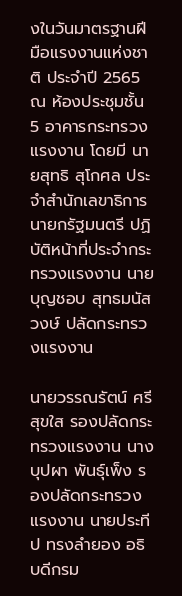งในวันมาตรฐานฝีมือแรงงานแห่งชาติ ประจำปี 2565 ณ ห้องประชุมชั้น 5 อาคารกระทรวงแรงงาน โดยมี นายสุทธิ สุโกศล ประจำสำนักเลขาธิการนายกรัฐมนตรี ปฏิบัติหน้าที่ประจำกระทรวงแรงงาน นายบุญชอบ สุทธมนัสวงษ์ ปลัดกระทรวงแรงงาน

นายวรรณรัตน์ ศรีสุขใส รองปลัดกระทรวงแรงงาน นางบุปผา พันธุ์เพ็ง รองปลัดกระทรวงแรงงาน นายประทีป ทรงลำยอง อธิบดีกรม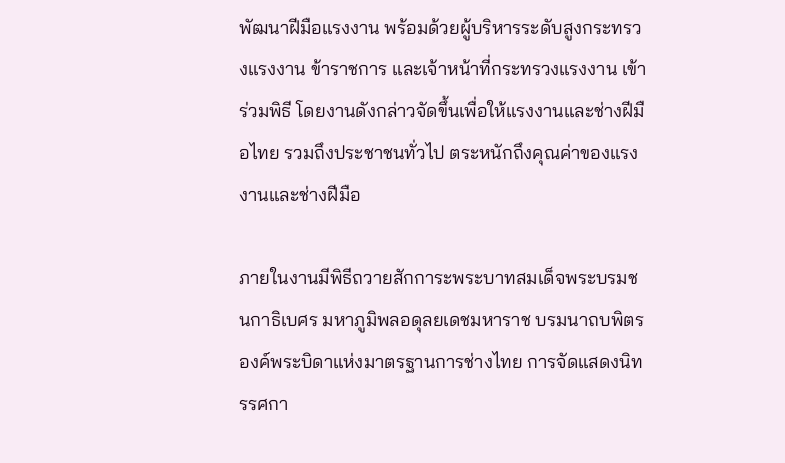พัฒนาฝีมือแรงงาน พร้อมด้วยผู้บริหารระดับสูงกระทรวงแรงงาน ข้าราชการ และเจ้าหน้าที่กระทรวงแรงงาน เข้าร่วมพิธี โดยงานดังกล่าวจัดขึ้นเพื่อให้แรงงานและช่างฝีมือไทย รวมถึงประชาชนทั่วไป ตระหนักถึงคุณค่าของแรงงานและช่างฝีมือ

ภายในงานมีพิธีถวายสักการะพระบาทสมเด็จพระบรมชนกาธิเบศร มหาภูมิพลอดุลยเดชมหาราช บรมนาถบพิตร องค์พระบิดาแห่งมาตรฐานการช่างไทย การจัดแสดงนิทรรศกา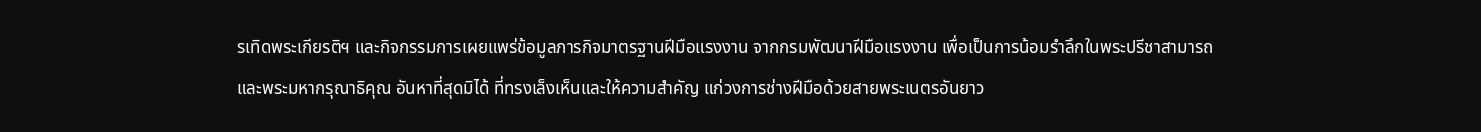รเทิดพระเกียรติฯ และกิจกรรมการเผยแพร่ข้อมูลภารกิจมาตรฐานฝีมือแรงงาน จากกรมพัฒนาฝีมือแรงงาน เพื่อเป็นการน้อมรำลึกในพระปรีชาสามารถและพระมหากรุณาธิคุณ อันหาที่สุดมิได้ ที่ทรงเล็งเห็นและให้ความสำคัญ แก่วงการช่างฝีมือด้วยสายพระเนตรอันยาว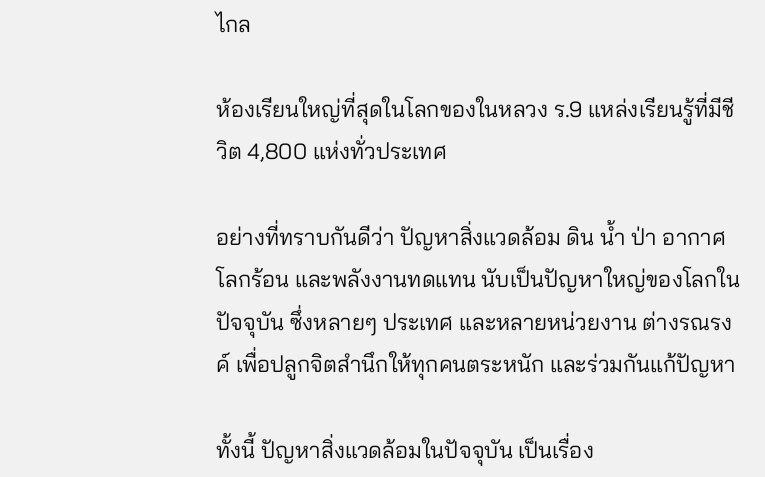ไกล

ห้องเรียนใหญ่ที่สุดในโลกของในหลวง ร.9 แหล่งเรียนรู้ที่มีชีวิต 4,800 แห่งทั่วประเทศ

อย่างที่ทราบกันดีว่า ปัญหาสิ่งแวดล้อม ดิน น้ำ ป่า อากาศ โลกร้อน และพลังงานทดแทน นับเป็นปัญหาใหญ่ของโลกในปัจจุบัน ซึ่งหลายๆ ประเทศ และหลายหน่วยงาน ต่างรณรงค์ เพื่อปลูกจิตสำนึกให้ทุกคนตระหนัก และร่วมกันแก้ปัญหา

ทั้งนี้ ปัญหาสิ่งแวดล้อมในปัจจุบัน เป็นเรื่อง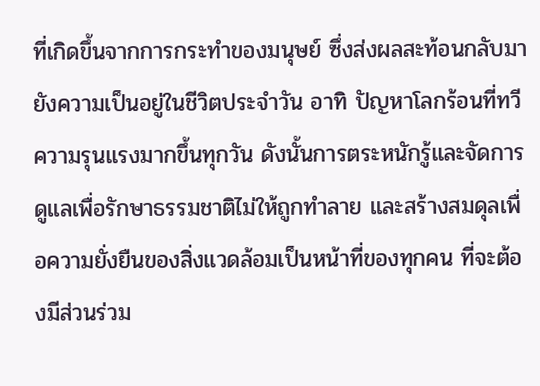ที่เกิดขึ้นจากการกระทำของมนุษย์ ซึ่งส่งผลสะท้อนกลับมายังความเป็นอยู่ในชีวิตประจำวัน อาทิ ปัญหาโลกร้อนที่ทวีความรุนแรงมากขึ้นทุกวัน ดังนั้นการตระหนักรู้และจัดการดูแลเพื่อรักษาธรรมชาติไม่ให้ถูกทำลาย และสร้างสมดุลเพื่อความยั่งยืนของสิ่งแวดล้อมเป็นหน้าที่ของทุกคน ที่จะต้องมีส่วนร่วม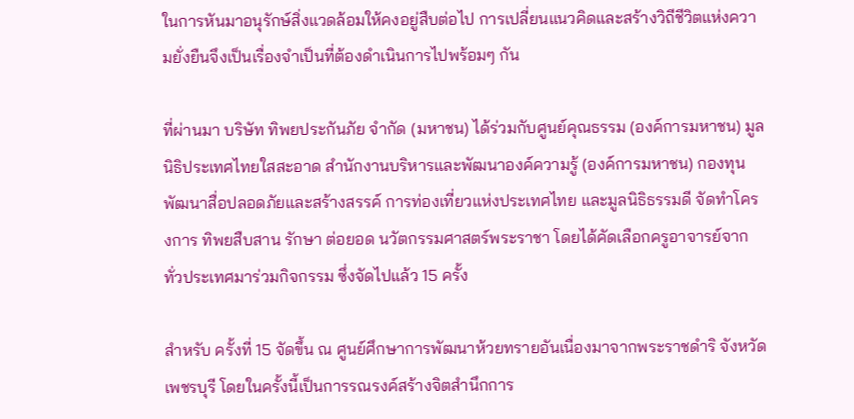ในการหันมาอนุรักษ์สิ่งแวดล้อมให้คงอยู่สืบต่อไป การเปลี่ยนแนวคิดและสร้างวิถีชีวิตแห่งความยั่งยืนจึงเป็นเรื่องจำเป็นที่ต้องดำเนินการไปพร้อมๆ กัน

ที่ผ่านมา บริษัท ทิพยประกันภัย จำกัด (มหาชน) ได้ร่วมกับศูนย์คุณธรรม (องค์การมหาชน) มูลนิธิประเทศไทยใสสะอาด สำนักงานบริหารและพัฒนาองค์ความรู้ (องค์การมหาชน) กองทุนพัฒนาสื่อปลอดภัยและสร้างสรรค์ การท่องเที่ยวแห่งประเทศไทย และมูลนิธิธรรมดี จัดทำโครงการ ทิพยสืบสาน รักษา ต่อยอด นวัตกรรมศาสตร์พระราชา โดยได้คัดเลือกครูอาจารย์จากทั่วประเทศมาร่วมกิจกรรม ซึ่งจัดไปแล้ว 15 ครั้ง

สำหรับ ครั้งที่ 15 จัดขึ้น ณ ศูนย์ศึกษาการพัฒนาห้วยทรายอันเนื่องมาจากพระราชดำริ จังหวัดเพชรบุรี โดยในครั้งนี้เป็นการรณรงค์สร้างจิตสำนึกการ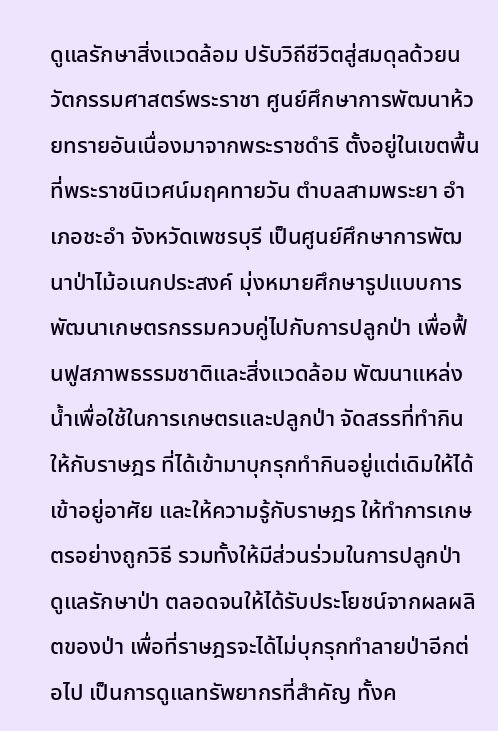ดูแลรักษาสิ่งแวดล้อม ปรับวิถีชีวิตสู่สมดุลด้วยนวัตกรรมศาสตร์พระราชา ศูนย์ศึกษาการพัฒนาห้วยทรายอันเนื่องมาจากพระราชดำริ ตั้งอยู่ในเขตพื้นที่พระราชนิเวศน์มฤคทายวัน ตำบลสามพระยา อำเภอชะอำ จังหวัดเพชรบุรี เป็นศูนย์ศึกษาการพัฒนาป่าไม้อเนกประสงค์ มุ่งหมายศึกษารูปแบบการพัฒนาเกษตรกรรมควบคู่ไปกับการปลูกป่า เพื่อฟื้นฟูสภาพธรรมชาติและสิ่งแวดล้อม พัฒนาแหล่งน้ำเพื่อใช้ในการเกษตรและปลูกป่า จัดสรรที่ทำกินให้กับราษฎร ที่ได้เข้ามาบุกรุกทำกินอยู่แต่เดิมให้ได้เข้าอยู่อาศัย และให้ความรู้กับราษฎร ให้ทำการเกษตรอย่างถูกวิธี รวมทั้งให้มีส่วนร่วมในการปลูกป่า ดูแลรักษาป่า ตลอดจนให้ได้รับประโยชน์จากผลผลิตของป่า เพื่อที่ราษฎรจะได้ไม่บุกรุกทำลายป่าอีกต่อไป เป็นการดูแลทรัพยากรที่สำคัญ ทั้งค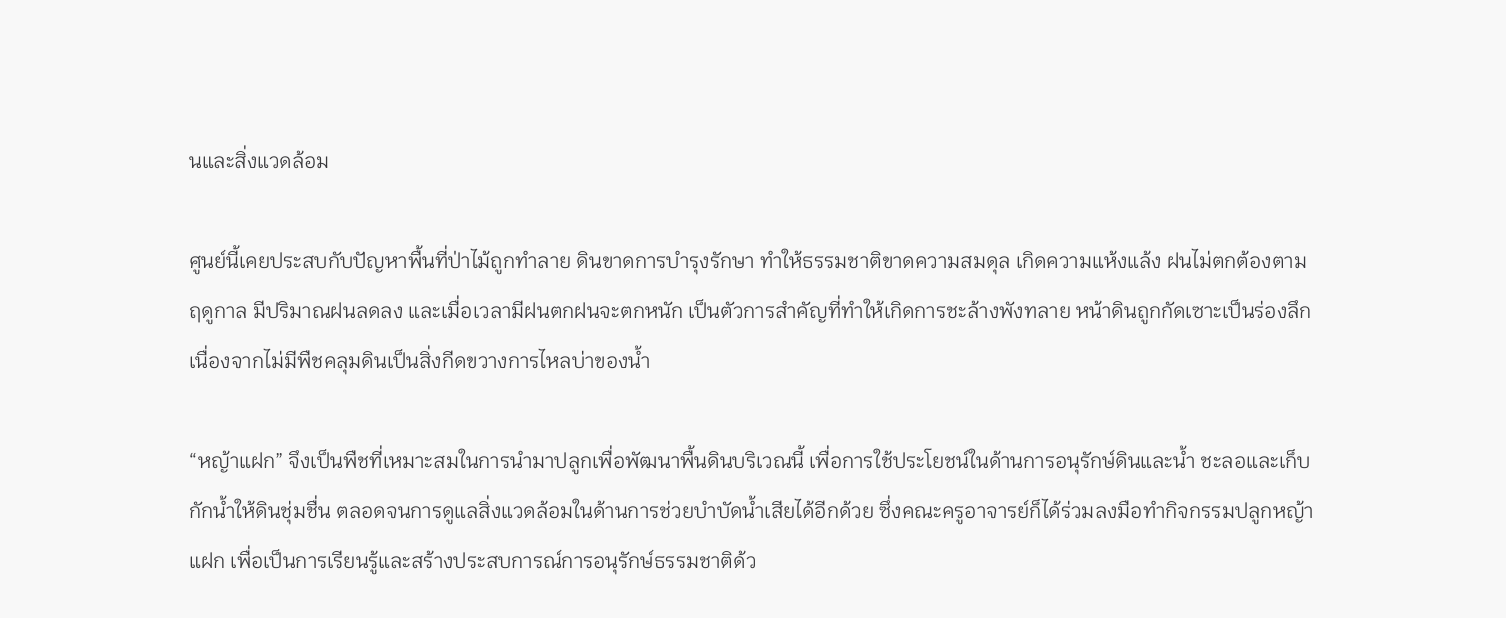นและสิ่งแวดล้อม

ศูนย์นี้เคยประสบกับปัญหาพื้นที่ป่าไม้ถูกทำลาย ดินขาดการบำรุงรักษา ทำให้ธรรมชาติขาดความสมดุล เกิดความแห้งแล้ง ฝนไม่ตกต้องตามฤดูกาล มีปริมาณฝนลดลง และเมื่อเวลามีฝนตกฝนจะตกหนัก เป็นตัวการสำคัญที่ทำให้เกิดการชะล้างพังทลาย หน้าดินถูกกัดเซาะเป็นร่องลึก เนื่องจากไม่มีพืชคลุมดินเป็นสิ่งกีดขวางการไหลบ่าของน้ำ

“หญ้าแฝก” จึงเป็นพืชที่เหมาะสมในการนำมาปลูกเพื่อพัฒนาพื้นดินบริเวณนี้ เพื่อการใช้ประโยชน์ในด้านการอนุรักษ์ดินและน้ำ ชะลอและเก็บกักน้ำให้ดินชุ่มชื่น ตลอดจนการดูแลสิ่งแวดล้อมในด้านการช่วยบำบัดน้ำเสียได้อีกด้วย ซึ่งคณะครูอาจารย์ก็ได้ร่วมลงมือทำกิจกรรมปลูกหญ้าแฝก เพื่อเป็นการเรียนรู้และสร้างประสบการณ์การอนุรักษ์ธรรมชาติด้ว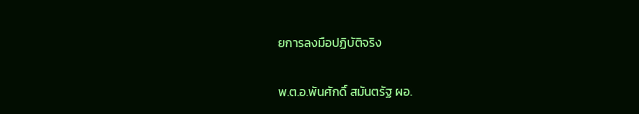ยการลงมือปฏิบัติจริง

พ.ต.อ.พันศักดิ์ สมันตรัฐ ผอ.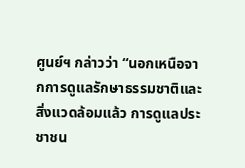ศูนย์ฯ กล่าวว่า “นอกเหนือจากการดูแลรักษาธรรมชาติและสิ่งแวดล้อมแล้ว การดูแลประชาชน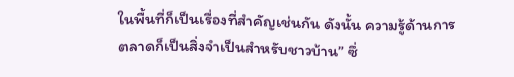ในพื้นที่ก็เป็นเรื่องที่สำคัญเช่นกัน ดังนั้น ความรู้ด้านการตลาดก็เป็นสิ่งจำเป็นสำหรับชาวบ้าน” ซึ่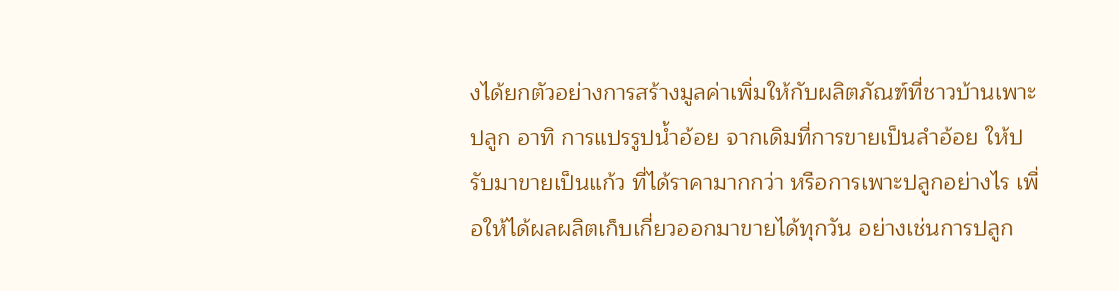งได้ยกตัวอย่างการสร้างมูลค่าเพิ่มให้กับผลิตภัณฑ์ที่ชาวบ้านเพาะปลูก อาทิ การแปรรูปน้ำอ้อย จากเดิมที่การขายเป็นลำอ้อย ให้ปรับมาขายเป็นแก้ว ที่ได้ราคามากกว่า หรือการเพาะปลูกอย่างไร เพื่อให้ได้ผลผลิตเก็บเกี่ยวออกมาขายได้ทุกวัน อย่างเช่นการปลูก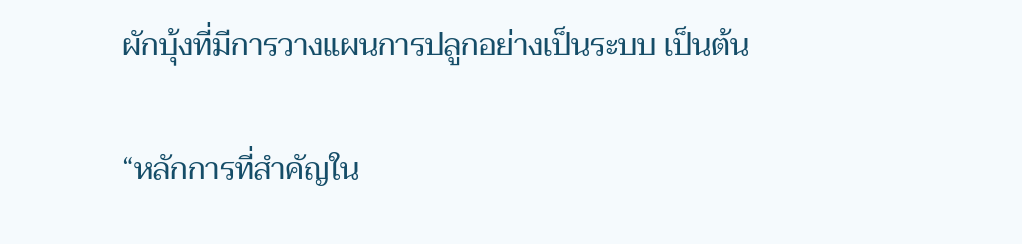ผักบุ้งที่มีการวางแผนการปลูกอย่างเป็นระบบ เป็นต้น

“หลักการที่สำคัญใน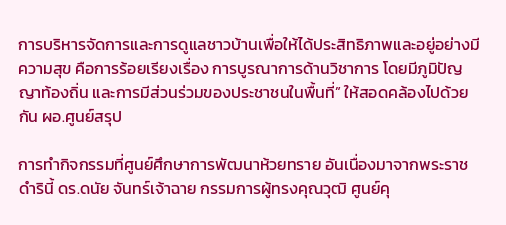การบริหารจัดการและการดูแลชาวบ้านเพื่อให้ได้ประสิทธิภาพและอยู่อย่างมีความสุข คือการร้อยเรียงเรื่อง การบูรณาการด้านวิชาการ โดยมีภูมิปัญญาท้องถิ่น และการมีส่วนร่วมของประชาชนในพื้นที่” ให้สอดคล้องไปด้วยกัน ผอ.ศูนย์สรุป

การทำกิจกรรมที่ศูนย์ศึกษาการพัฒนาห้วยทราย อันเนื่องมาจากพระราชดำรินี้ ดร.ดนัย จันทร์เจ้าฉาย กรรมการผู้ทรงคุณวุฒิ ศูนย์คุ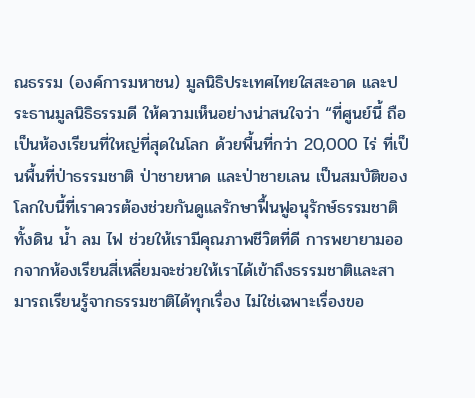ณธรรม (องค์การมหาชน) มูลนิธิประเทศไทยใสสะอาด และประธานมูลนิธิธรรมดี ให้ความเห็นอย่างน่าสนใจว่า “ที่ศูนย์นี้ ถือเป็นห้องเรียนที่ใหญ่ที่สุดในโลก ด้วยพื้นที่กว่า 20,000 ไร่ ที่เป็นพื้นที่ป่าธรรมชาติ ป่าชายหาด และป่าชายเลน เป็นสมบัติของโลกใบนี้ที่เราควรต้องช่วยกันดูแลรักษาฟื้นฟูอนุรักษ์ธรรมชาติ ทั้งดิน น้ำ ลม ไฟ ช่วยให้เรามีคุณภาพชีวิตที่ดี การพยายามออกจากห้องเรียนสี่เหลี่ยมจะช่วยให้เราได้เข้าถึงธรรมชาติและสามารถเรียนรู้จากธรรมชาติได้ทุกเรื่อง ไม่ใช่เฉพาะเรื่องขอ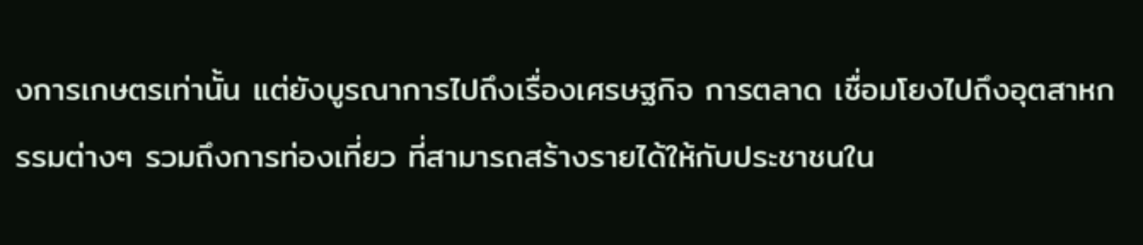งการเกษตรเท่านั้น แต่ยังบูรณาการไปถึงเรื่องเศรษฐกิจ การตลาด เชื่อมโยงไปถึงอุตสาหกรรมต่างๆ รวมถึงการท่องเที่ยว ที่สามารถสร้างรายได้ให้กับประชาชนใน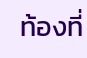ท้องที่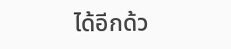ได้อีกด้ว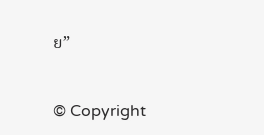ย”


© Copyright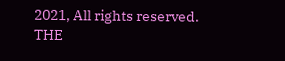2021, All rights reserved. THE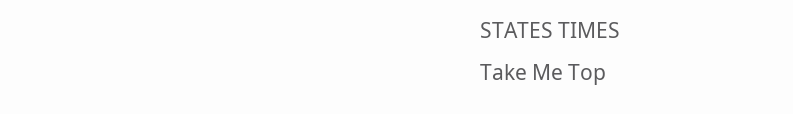STATES TIMES
Take Me Top